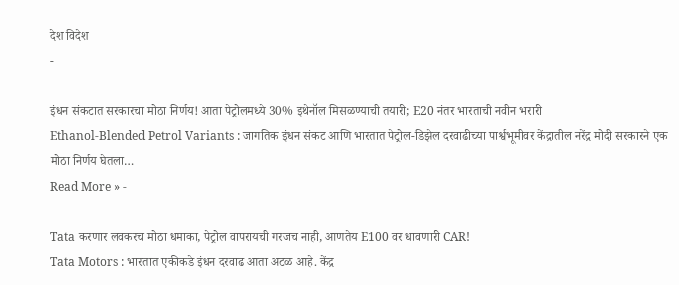देश विदेश
-

इंधन संकटात सरकारचा मोठा निर्णय! आता पेट्रोलमध्ये 30% इथेनॉल मिसळण्याची तयारी; E20 नंतर भारताची नवीन भरारी
Ethanol-Blended Petrol Variants : जागतिक इंधन संकट आणि भारतात पेट्रोल-डिझेल दरवाढीच्या पार्श्वभूमीवर केंद्रातील नरेंद्र मोदी सरकारने एक मोठा निर्णय घेतला…
Read More » -

Tata करणार लवकरच मोठा धमाका, पेट्रोल वापरायची गरजच नाही, आणतेय E100 वर धावणारी CAR!
Tata Motors : भारतात एकीकडे इंधन दरवाढ आता अटळ आहे. केंद्र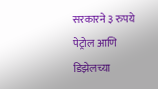सरकारने ३ रुपये पेट्रोल आणि डिझेलच्या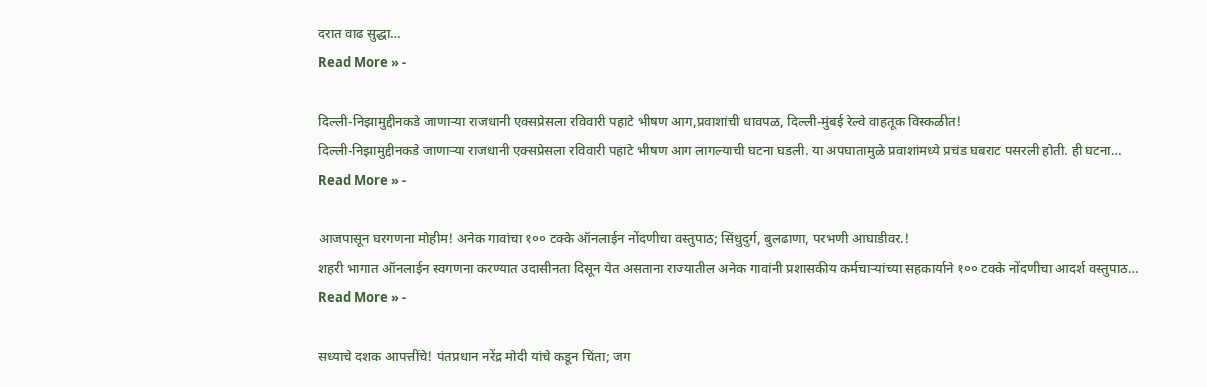दरात वाढ सुद्धा…
Read More » -

दिल्ली-निझामुद्दीनकडे जाणाऱ्या राजधानी एक्सप्रेसला रविवारी पहाटे भीषण आग,प्रवाशांची धावपळ, दिल्ली-मुंबई रेल्वे वाहतूक विस्कळीत!
दिल्ली-निझामुद्दीनकडे जाणाऱ्या राजधानी एक्सप्रेसला रविवारी पहाटे भीषण आग लागल्याची घटना घडली. या अपघातामुळे प्रवाशांमध्ये प्रचंड घबराट पसरली होती. ही घटना…
Read More » -

आजपासून घरगणना मोहीम! अनेक गावांचा १०० टक्के ऑनलाईन नोंदणीचा वस्तुपाठ; सिंधुदुर्ग, बुलढाणा, परभणी आघाडीवर.!
शहरी भागात ऑनलाईन स्वगणना करण्यात उदासीनता दिसून येत असताना राज्यातील अनेक गावांनी प्रशासकीय कर्मचाऱ्यांच्या सहकार्याने १०० टक्के नोंदणीचा आदर्श वस्तुपाठ…
Read More » -

सध्याचे दशक आपत्तींचे! पंतप्रधान नरेंद्र मोदी यांचे कडून चिंता; जग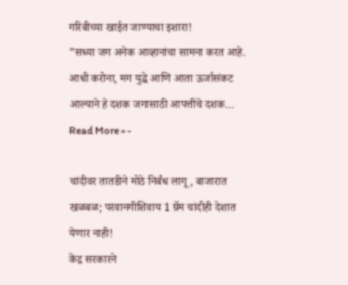गरिबीच्या खाईत जाण्याचा इशारा!
”सध्या जग अनेक आव्हानांचा सामना करत आहे. आधी करोना, मग युद्धे आणि आता ऊर्जासंकट आल्याने हे दशक जगासाठी आपत्तींचे दशक…
Read More » -

चांदीवर तातडीने मोठे निर्बंध लागू, बाजारात खळबळ; परवानगीशिवाय 1 ग्रॅम चांदीही देशात येणार नाही!
केंद्र सरकारने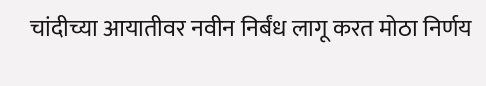चांदीच्या आयातीवर नवीन निर्बंध लागू करत मोठा निर्णय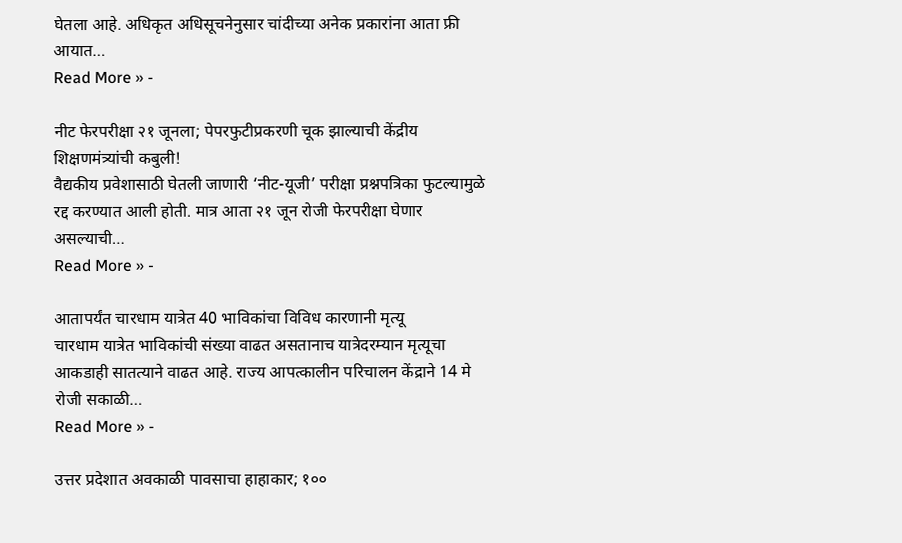घेतला आहे. अधिकृत अधिसूचनेनुसार चांदीच्या अनेक प्रकारांना आता फ्री आयात…
Read More » -

नीट फेरपरीक्षा २१ जूनला; पेपरफुटीप्रकरणी चूक झाल्याची केंद्रीय शिक्षणमंत्र्यांची कबुली!
वैद्यकीय प्रवेशासाठी घेतली जाणारी ‘नीट-यूजी’ परीक्षा प्रश्नपत्रिका फुटल्यामुळे रद्द करण्यात आली होती. मात्र आता २१ जून रोजी फेरपरीक्षा घेणार असल्याची…
Read More » -

आतापर्यंत चारधाम यात्रेत 40 भाविकांचा विविध कारणानी मृत्यू
चारधाम यात्रेत भाविकांची संख्या वाढत असतानाच यात्रेदरम्यान मृत्यूचा आकडाही सातत्याने वाढत आहे. राज्य आपत्कालीन परिचालन केंद्राने 14 मे रोजी सकाळी…
Read More » -

उत्तर प्रदेशात अवकाळी पावसाचा हाहाकार; १००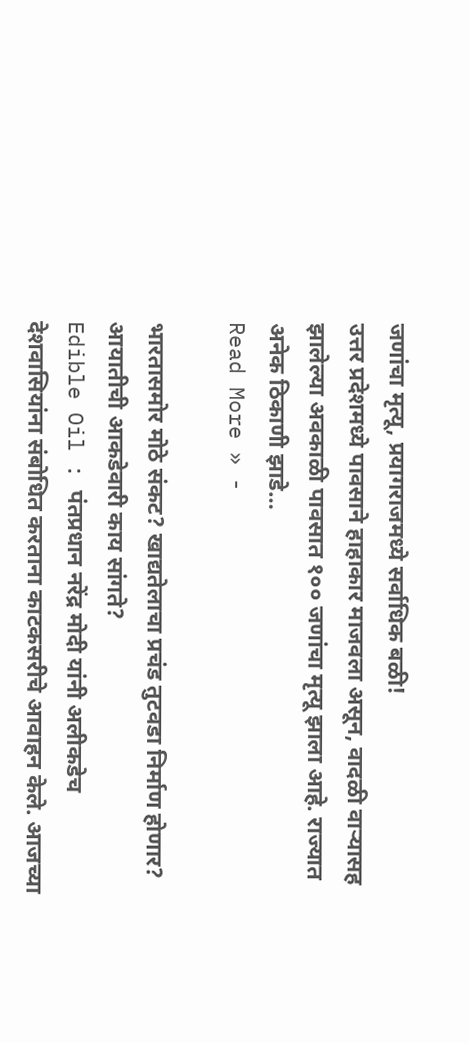जणांचा मृत्यू, प्रयागराजमध्ये सर्वाधिक बळी!
उत्तर प्रदेशमध्ये पावसाने हाहाकार माजवला असून, वादळी वाऱ्यासह झालेल्या अवकाळी पावसात १०० जणांचा मृत्यू झाला आहे. राज्यात अनेक ठिकाणी झाडे…
Read More » -

भारतासमोर मोठे संकट? खाद्यतेलाचा प्रचंड तुटवडा निर्माण होणार? आयातीची आकडेवारी काय सांगते?
Edible Oil : पंतप्रधान नरेंद्र मोदी यांनी अलीकडेच देशवासियांना संबोधित करताना काटकसरीचे आवाहन केले. आजच्या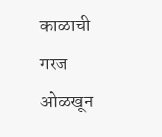काळाची गरज ओळखून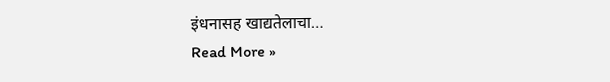इंधनासह खाद्यतेलाचा…
Read More »